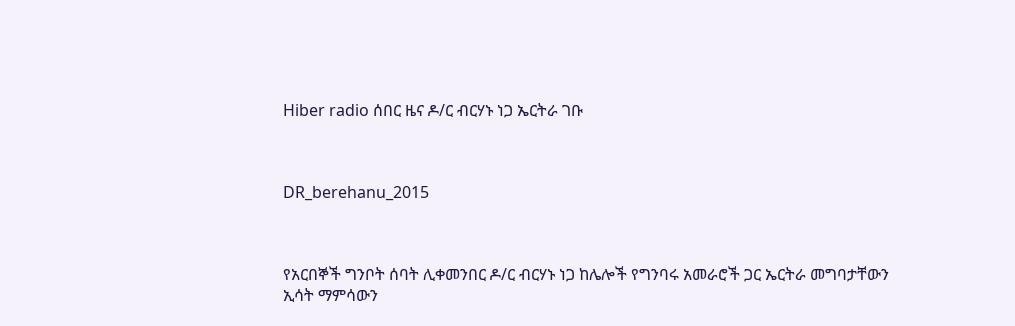Hiber radio ሰበር ዜና ዶ/ር ብርሃኑ ነጋ ኤርትራ ገቡ



DR_berehanu_2015



የአርበኞች ግንቦት ሰባት ሊቀመንበር ዶ/ር ብርሃኑ ነጋ ከሌሎች የግንባሩ አመራሮች ጋር ኤርትራ መግባታቸውን ኢሳት ማምሳውን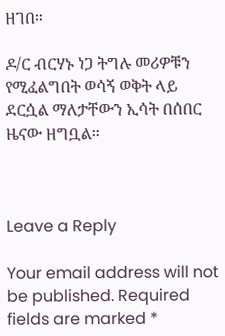ዘገበ።

ዶ/ር ብርሃኑ ነጋ ትግሉ መሪዎቹን የሚፈልግበት ወሳኝ ወቅት ላይ ደርሷል ማለታቸውን ኢሳት በሰበር ዜናው ዘግቧል።



Leave a Reply

Your email address will not be published. Required fields are marked *